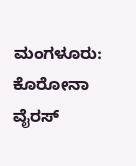ಮಂಗಳೂರು: ಕೊರೋನಾ ವೈರಸ್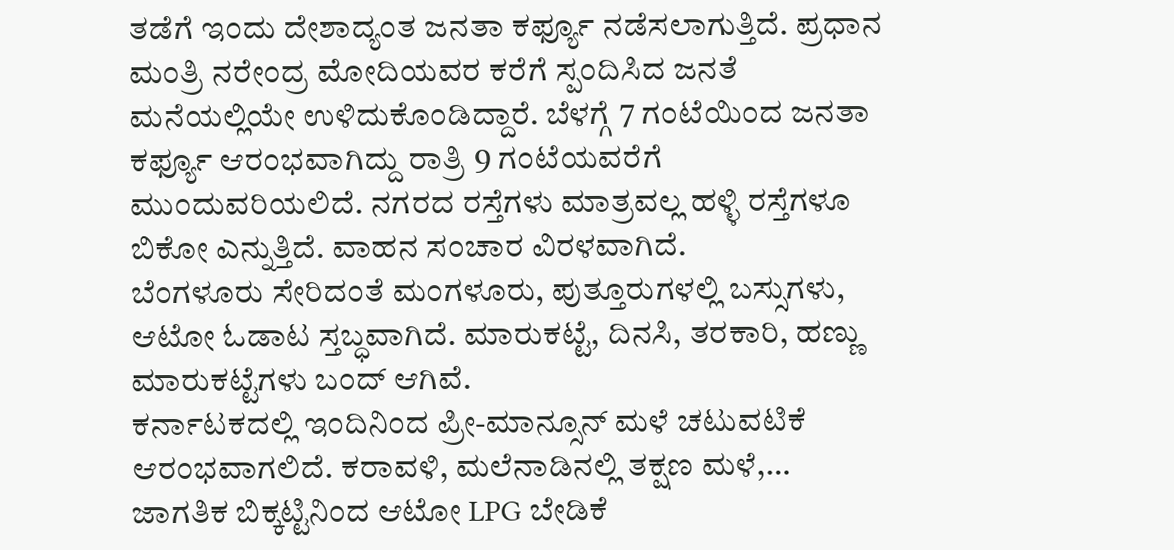ತಡೆಗೆ ಇಂದು ದೇಶಾದ್ಯಂತ ಜನತಾ ಕರ್ಫ್ಯೂ ನಡೆಸಲಾಗುತ್ತಿದೆ. ಪ್ರಧಾನ ಮಂತ್ರಿ ನರೇಂದ್ರ ಮೋದಿಯವರ ಕರೆಗೆ ಸ್ಪಂದಿಸಿದ ಜನತೆ ಮನೆಯಲ್ಲಿಯೇ ಉಳಿದುಕೊಂಡಿದ್ದಾರೆ. ಬೆಳಗ್ಗೆ 7 ಗಂಟೆಯಿಂದ ಜನತಾ ಕರ್ಫ್ಯೂ ಆರಂಭವಾಗಿದ್ದು ರಾತ್ರಿ 9 ಗಂಟೆಯವರೆಗೆ ಮುಂದುವರಿಯಲಿದೆ. ನಗರದ ರಸ್ತೆಗಳು ಮಾತ್ರವಲ್ಲ ಹಳ್ಳಿ ರಸ್ತೆಗಳೂ ಬಿಕೋ ಎನ್ನುತ್ತಿದೆ. ವಾಹನ ಸಂಚಾರ ವಿರಳವಾಗಿದೆ.
ಬೆಂಗಳೂರು ಸೇರಿದಂತೆ ಮಂಗಳೂರು, ಪುತ್ತೂರುಗಳಲ್ಲಿ ಬಸ್ಸುಗಳು, ಆಟೋ ಓಡಾಟ ಸ್ತಬ್ಧವಾಗಿದೆ. ಮಾರುಕಟ್ಟೆ, ದಿನಸಿ, ತರಕಾರಿ, ಹಣ್ಣು ಮಾರುಕಟ್ಟೆಗಳು ಬಂದ್ ಆಗಿವೆ.
ಕರ್ನಾಟಕದಲ್ಲಿ ಇಂದಿನಿಂದ ಪ್ರೀ-ಮಾನ್ಸೂನ್ ಮಳೆ ಚಟುವಟಿಕೆ ಆರಂಭವಾಗಲಿದೆ. ಕರಾವಳಿ, ಮಲೆನಾಡಿನಲ್ಲಿ ತಕ್ಷಣ ಮಳೆ,…
ಜಾಗತಿಕ ಬಿಕ್ಕಟ್ಟಿನಿಂದ ಆಟೋ LPG ಬೇಡಿಕೆ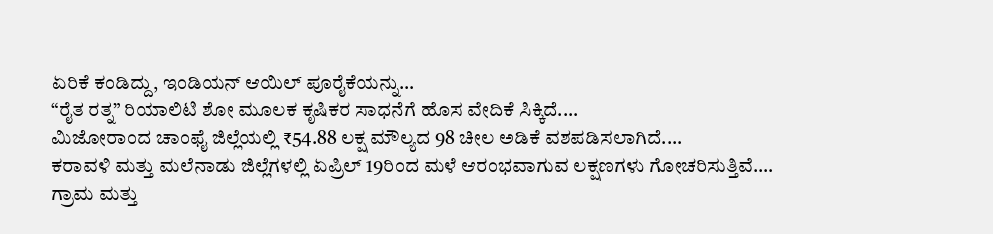ಏರಿಕೆ ಕಂಡಿದ್ದು, ಇಂಡಿಯನ್ ಆಯಿಲ್ ಪೂರೈಕೆಯನ್ನು…
“ರೈತ ರತ್ನ” ರಿಯಾಲಿಟಿ ಶೋ ಮೂಲಕ ಕೃಷಿಕರ ಸಾಧನೆಗೆ ಹೊಸ ವೇದಿಕೆ ಸಿಕ್ಕಿದೆ.…
ಮಿಜೋರಾಂದ ಚಾಂಫೈ ಜಿಲ್ಲೆಯಲ್ಲಿ ₹54.88 ಲಕ್ಷ ಮೌಲ್ಯದ 98 ಚೀಲ ಅಡಿಕೆ ವಶಪಡಿಸಲಾಗಿದೆ.…
ಕರಾವಳಿ ಮತ್ತು ಮಲೆನಾಡು ಜಿಲ್ಲೆಗಳಲ್ಲಿ ಏಪ್ರಿಲ್ 19ರಿಂದ ಮಳೆ ಆರಂಭವಾಗುವ ಲಕ್ಷಣಗಳು ಗೋಚರಿಸುತ್ತಿವೆ.…
ಗ್ರಾಮ ಮತ್ತು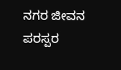ನಗರ ಜೀವನ ಪರಸ್ಪರ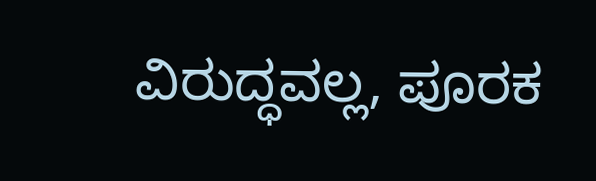ವಿರುದ್ಧವಲ್ಲ, ಪೂರಕ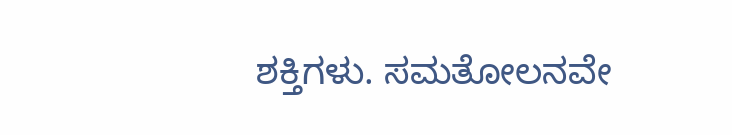ಶಕ್ತಿಗಳು. ಸಮತೋಲನವೇ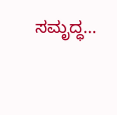ಸಮೃದ್ಧ…